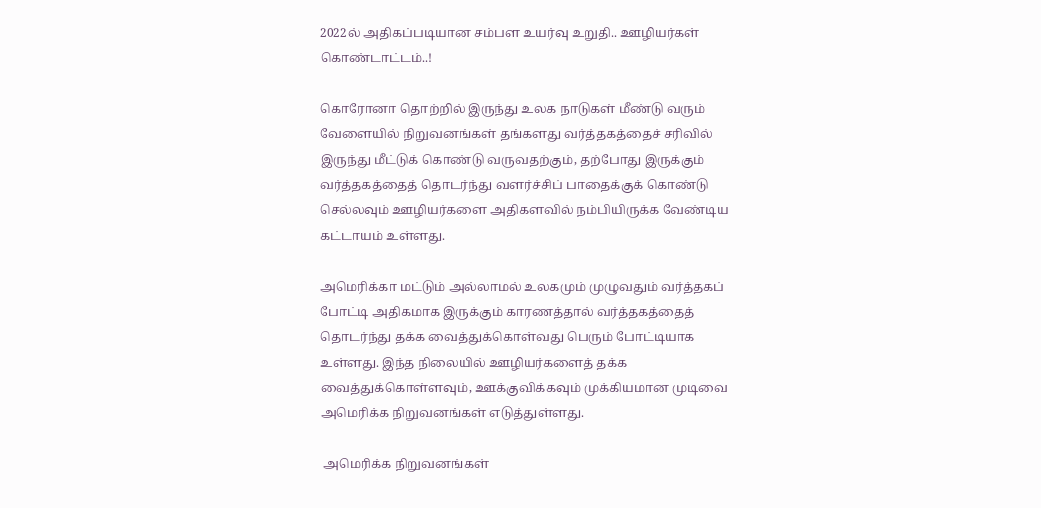2022ல் அதிகப்படியான சம்பள உயர்வு உறுதி.. ஊழியர்கள் கொண்டாட்டம்..!

கொரோனா தொற்றில் இருந்து உலக நாடுகள் மீண்டு வரும் வேளையில் நிறுவனங்கள் தங்களது வர்த்தகத்தைச் சரிவில் இருந்து மீட்டுக் கொண்டு வருவதற்கும், தற்போது இருக்கும் வர்த்தகத்தைத் தொடர்ந்து வளர்ச்சிப் பாதைக்குக் கொண்டு செல்லவும் ஊழியர்களை அதிகளவில் நம்பியிருக்க வேண்டிய கட்டாயம் உள்ளது.

அமெரிக்கா மட்டும் அல்லாமல் உலகமும் முழுவதும் வர்த்தகப் போட்டி அதிகமாக இருக்கும் காரணத்தால் வர்த்தகத்தைத் தொடர்ந்து தக்க வைத்துக்கொள்வது பெரும் போட்டியாக உள்ளது. இந்த நிலையில் ஊழியர்களைத் தக்க வைத்துக்கொள்ளவும், ஊக்குவிக்கவும் முக்கியமான முடிவை அமெரிக்க நிறுவனங்கள் எடுத்துள்ளது.

 அமெரிக்க நிறுவனங்கள்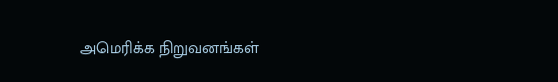அமெரிக்க நிறுவனங்கள்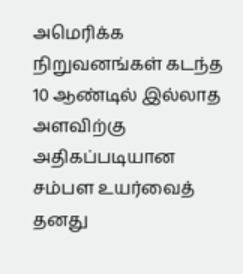அமெரிக்க நிறுவனங்கள் கடந்த 10 ஆண்டில் இல்லாத அளவிற்கு அதிகப்படியான சம்பள உயர்வைத் தனது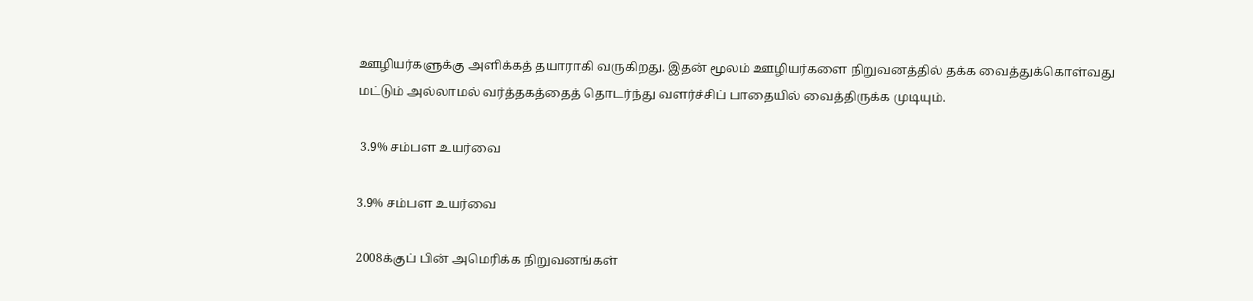ஊழியர்களுக்கு அளிக்கத் தயாராகி வருகிறது. இதன் மூலம் ஊழியர்களை நிறுவனத்தில் தக்க வைத்துக்கொள்வது மட்டும் அல்லாமல் வர்த்தகத்தைத் தொடர்ந்து வளர்ச்சிப் பாதையில் வைத்திருக்க முடியும்.

 3.9% சம்பள உயர்வை

3.9% சம்பள உயர்வை

2008க்குப் பின் அமெரிக்க நிறுவனங்கள்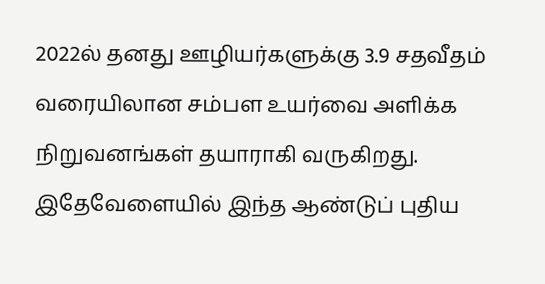2022ல் தனது ஊழியர்களுக்கு 3.9 சதவீதம் வரையிலான சம்பள உயர்வை அளிக்க நிறுவனங்கள் தயாராகி வருகிறது. இதேவேளையில் இந்த ஆண்டுப் புதிய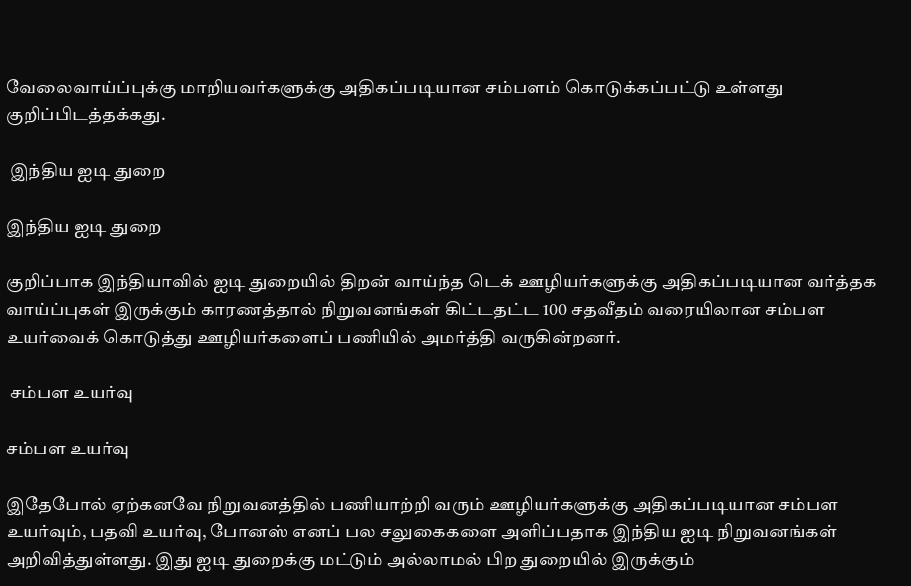வேலைவாய்ப்புக்கு மாறியவர்களுக்கு அதிகப்படியான சம்பளம் கொடுக்கப்பட்டு உள்ளது குறிப்பிடத்தக்கது.

 இந்திய ஐடி துறை

இந்திய ஐடி துறை

குறிப்பாக இந்தியாவில் ஐடி துறையில் திறன் வாய்ந்த டெக் ஊழியர்களுக்கு அதிகப்படியான வர்த்தக வாய்ப்புகள் இருக்கும் காரணத்தால் நிறுவனங்கள் கிட்டதட்ட 100 சதவீதம் வரையிலான சம்பள உயர்வைக் கொடுத்து ஊழியர்களைப் பணியில் அமர்த்தி வருகின்றனர்.

 சம்பள உயர்வு

சம்பள உயர்வு

இதேபோல் ஏற்கனவே நிறுவனத்தில் பணியாற்றி வரும் ஊழியர்களுக்கு அதிகப்படியான சம்பள உயர்வும், பதவி உயர்வு, போனஸ் எனப் பல சலுகைகளை அளிப்பதாக இந்திய ஐடி நிறுவனங்கள் அறிவித்துள்ளது. இது ஐடி துறைக்கு மட்டும் அல்லாமல் பிற துறையில் இருக்கும்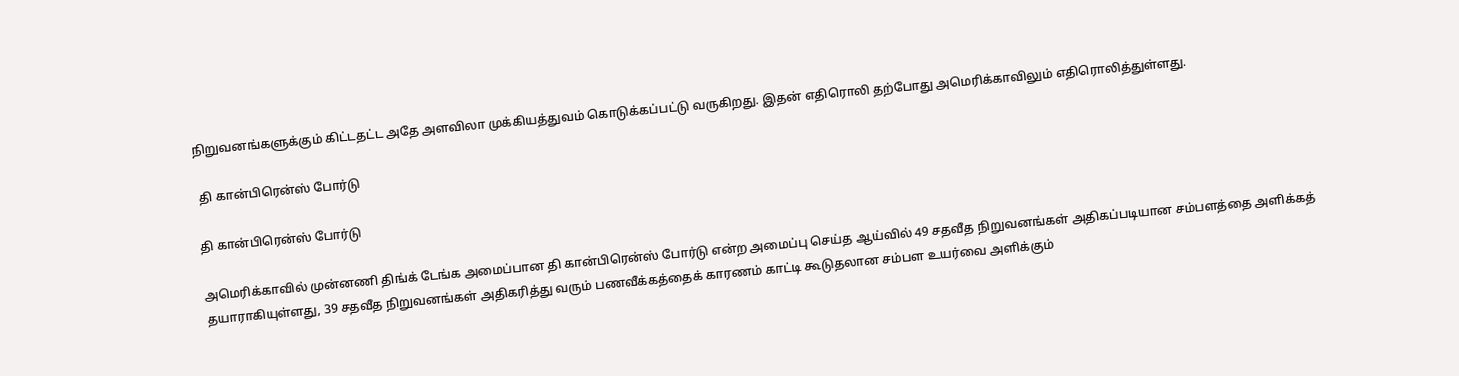நிறுவனங்களுக்கும் கிட்டதட்ட அதே அளவிலா முக்கியத்துவம் கொடுக்கப்பட்டு வருகிறது. இதன் எதிரொலி தற்போது அமெரிக்காவிலும் எதிரொலித்துள்ளது.

 தி கான்பிரென்ஸ் போர்டு

தி கான்பிரென்ஸ் போர்டு

அமெரிக்காவில் முன்னணி திங்க் டேங்க அமைப்பான தி கான்பிரென்ஸ் போர்டு என்ற அமைப்பு செய்த ஆய்வில் 49 சதவீத நிறுவனங்கள் அதிகப்படியான சம்பளத்தை அளிக்கத் தயாராகியுள்ளது, 39 சதவீத நிறுவனங்கள் அதிகரித்து வரும் பணவீக்கத்தைக் காரணம் காட்டி கூடுதலான சம்பள உயர்வை அளிக்கும்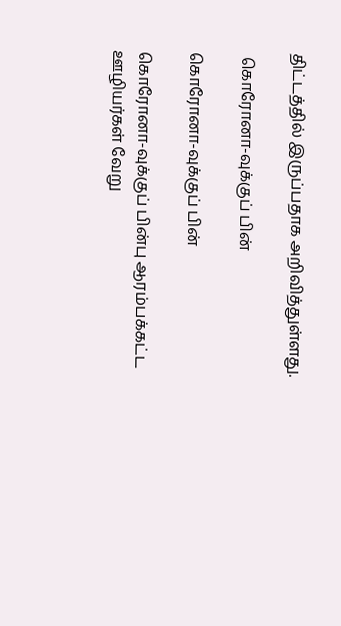திட்டத்தில் இருப்பதாக அறிவித்துள்ளது.

 கொரோனா-வுக்குப் பின்

கொரோனா-வுக்குப் பின்

கொரோனா-வுக்குப் பின்பு ஆரம்பக்கட்ட ஊழியர்கள் வேறு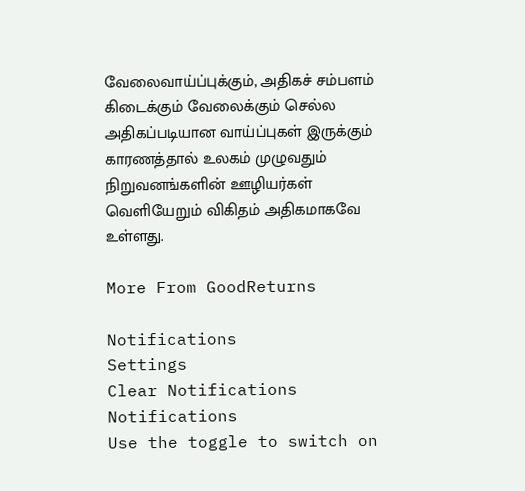வேலைவாய்ப்புக்கும், அதிகச் சம்பளம் கிடைக்கும் வேலைக்கும் செல்ல அதிகப்படியான வாய்ப்புகள் இருக்கும் காரணத்தால் உலகம் முழுவதும் நிறுவனங்களின் ஊழியர்கள் வெளியேறும் விகிதம் அதிகமாகவே உள்ளது.

More From GoodReturns

Notifications
Settings
Clear Notifications
Notifications
Use the toggle to switch on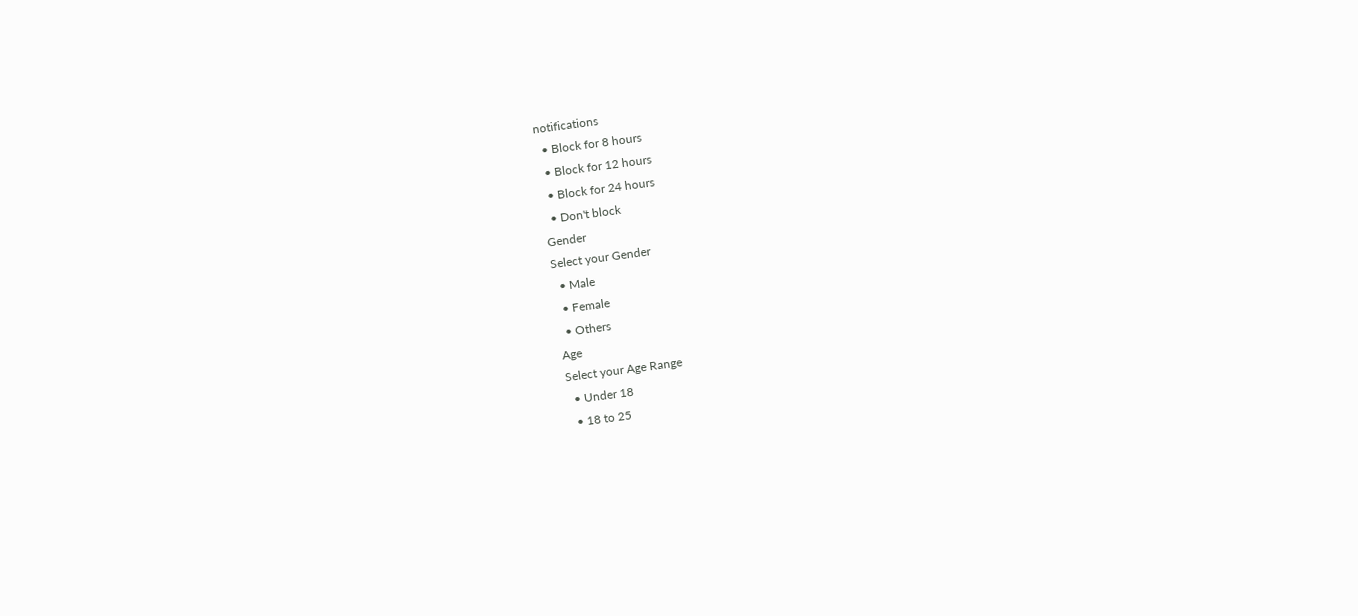notifications
  • Block for 8 hours
  • Block for 12 hours
  • Block for 24 hours
  • Don't block
Gender
Select your Gender
  • Male
  • Female
  • Others
Age
Select your Age Range
  • Under 18
  • 18 to 25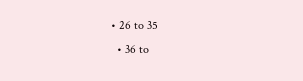• 26 to 35
  • 36 to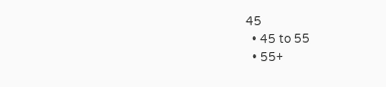45
  • 45 to 55
  • 55+